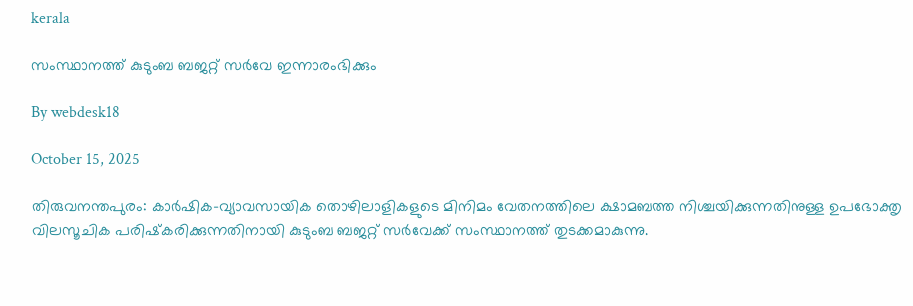kerala

സംസ്ഥാനത്ത് കുടുംബ ബജറ്റ് സര്‍വേ ഇന്നാരംഭിക്കും

By webdesk18

October 15, 2025

തിരുവനന്തപുരം: കാര്‍ഷിക-വ്യാവസായിക തൊഴിലാളികളുടെ മിനിമം വേതനത്തിലെ ക്ഷാമബത്ത നിശ്ചയിക്കുന്നതിനുള്ള ഉപഭോക്തൃ വിലസൂചിക പരിഷ്‌കരിക്കുന്നതിനായി കുടുംബ ബജറ്റ് സര്‍വേക്ക് സംസ്ഥാനത്ത് തുടക്കമാകുന്നു.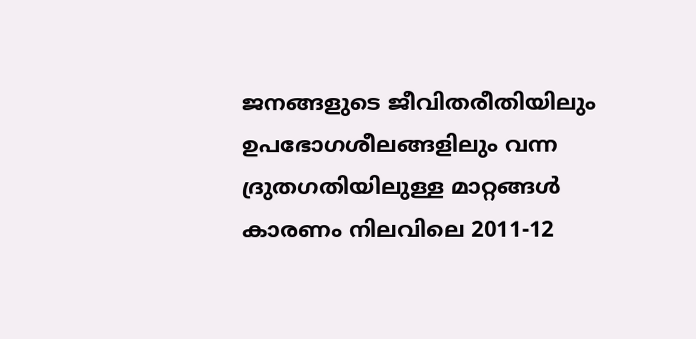ജനങ്ങളുടെ ജീവിതരീതിയിലും ഉപഭോഗശീലങ്ങളിലും വന്ന ദ്രുതഗതിയിലുള്ള മാറ്റങ്ങള്‍ കാരണം നിലവിലെ 2011-12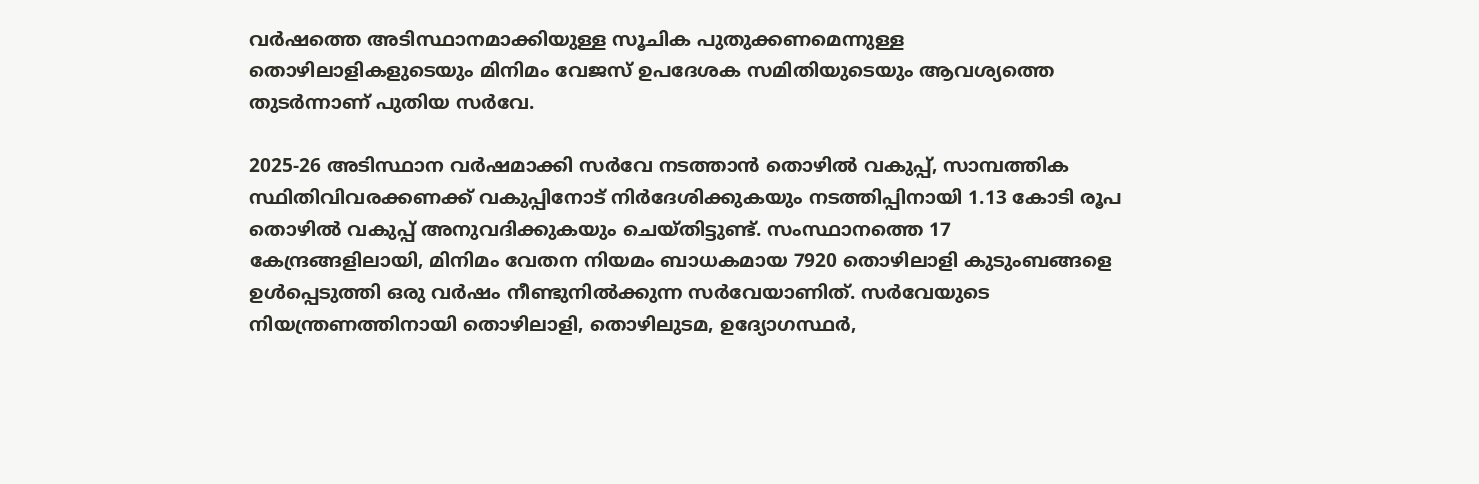വര്‍ഷത്തെ അടിസ്ഥാനമാക്കിയുള്ള സൂചിക പുതുക്കണമെന്നുള്ള തൊഴിലാളികളുടെയും മിനിമം വേജസ് ഉപദേശക സമിതിയുടെയും ആവശ്യത്തെ തുടര്‍ന്നാണ് പുതിയ സര്‍വേ.

2025-26 അടിസ്ഥാന വര്‍ഷമാക്കി സര്‍വേ നടത്താന്‍ തൊഴില്‍ വകുപ്പ്, സാമ്പത്തിക സ്ഥിതിവിവരക്കണക്ക് വകുപ്പിനോട് നിര്‍ദേശിക്കുകയും നടത്തിപ്പിനായി 1.13 കോടി രൂപ തൊഴില്‍ വകുപ്പ് അനുവദിക്കുകയും ചെയ്തിട്ടുണ്ട്. സംസ്ഥാനത്തെ 17 കേന്ദ്രങ്ങളിലായി, മിനിമം വേതന നിയമം ബാധകമായ 7920 തൊഴിലാളി കുടുംബങ്ങളെ ഉള്‍പ്പെടുത്തി ഒരു വര്‍ഷം നീണ്ടുനില്‍ക്കുന്ന സര്‍വേയാണിത്. സര്‍വേയുടെ നിയന്ത്രണത്തിനായി തൊഴിലാളി, തൊഴിലുടമ, ഉദ്യോഗസ്ഥര്‍,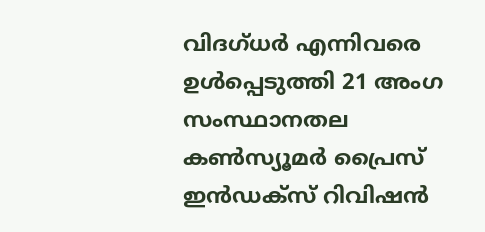വിദഗ്ധര്‍ എന്നിവരെ ഉള്‍പ്പെടുത്തി 21 അംഗ സംസ്ഥാനതല കണ്‍സ്യൂമര്‍ പ്രൈസ് ഇന്‍ഡക്‌സ് റിവിഷന്‍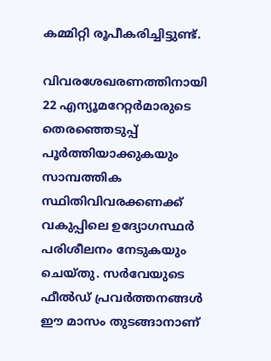കമ്മിറ്റി രൂപീകരിച്ചിട്ടുണ്ട്.

വിവരശേഖരണത്തിനായി 22 എന്യൂമറേറ്റര്‍മാരുടെ തെരഞ്ഞെടുപ്പ് പൂര്‍ത്തിയാക്കുകയും സാമ്പത്തിക സ്ഥിതിവിവരക്കണക്ക് വകുപ്പിലെ ഉദ്യോഗസ്ഥര്‍ പരിശീലനം നേടുകയും ചെയ്തു. സര്‍വേയുടെ ഫീല്‍ഡ് പ്രവര്‍ത്തനങ്ങള്‍ ഈ മാസം തുടങ്ങാനാണ്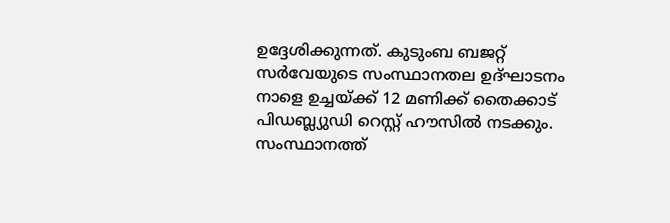ഉദ്ദേശിക്കുന്നത്. കുടുംബ ബജറ്റ് സര്‍വേയുടെ സംസ്ഥാനതല ഉദ്ഘാടനം നാളെ ഉച്ചയ്ക്ക് 12 മണിക്ക് തൈക്കാട് പിഡബ്ല്യുഡി റെസ്റ്റ് ഹൗസില്‍ നടക്കും. സംസ്ഥാനത്ത്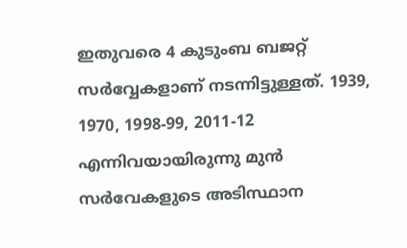ഇതുവരെ 4 കുടുംബ ബജറ്റ് സര്‍വ്വേകളാണ് നടന്നിട്ടുള്ളത്. 1939, 1970, 1998-99, 2011-12 എന്നിവയായിരുന്നു മുന്‍ സര്‍വേകളുടെ അടിസ്ഥാന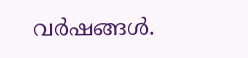വര്‍ഷങ്ങള്‍.